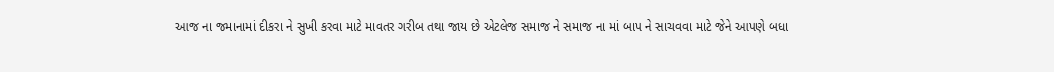આજ ના જમાનામાં દીકરા ને સુખી કરવા માટે માવતર ગરીબ તથા જાય છે એટલેજ સમાજ ને સમાજ ના માં બાપ ને સાચવવા માટે જેને આપણે બધા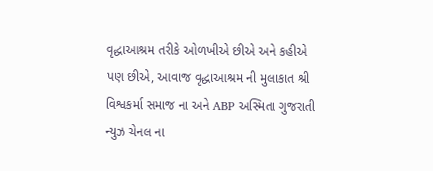વૃદ્ધાઆશ્રમ તરીકે ઓળખીએ છીએ અને કહીએ પણ છીએ, આવાજ વૃદ્ધાઆશ્રમ ની મુલાકાત શ્રી વિશ્વકર્મા સમાજ ના અને ABP અસ્મિતા ગુજરાતી ન્યુઝ ચેનલ ના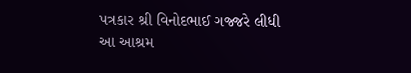પત્રકાર શ્રી વિનોદભાઈ ગજ્જરે લીધી
આ આશ્રમ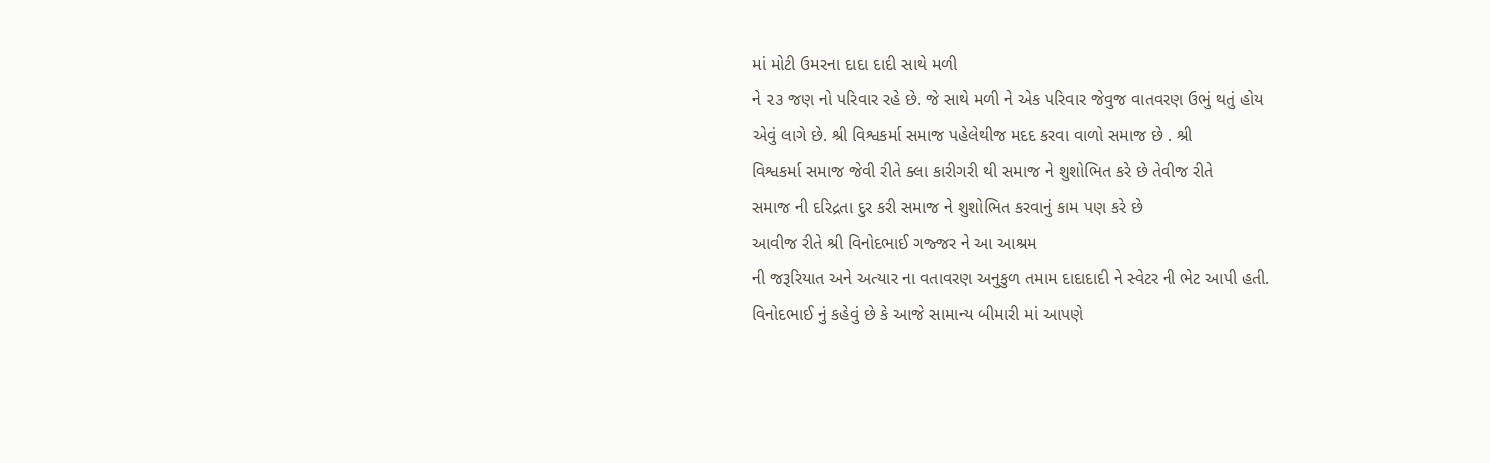માં મોટી ઉમરના દાદા દાદી સાથે મળી
ને ૨૩ જણ નો પરિવાર રહે છે. જે સાથે મળી ને એક પરિવાર જેવુજ વાતવરણ ઉભું થતું હોય
એવું લાગે છે. શ્રી વિશ્વકર્મા સમાજ પહેલેથીજ મદદ કરવા વાળો સમાજ છે . શ્રી
વિશ્વકર્મા સમાજ જેવી રીતે ક્લા કારીગરી થી સમાજ ને શુશોભિત કરે છે તેવીજ રીતે
સમાજ ની દરિદ્રતા દુર કરી સમાજ ને શુશોભિત કરવાનું કામ પણ કરે છે
આવીજ રીતે શ્રી વિનોદભાઈ ગજ્જર ને આ આશ્રમ
ની જરૂરિયાત અને અત્યાર ના વતાવરણ અનુકુળ તમામ દાદાદાદી ને સ્વેટર ની ભેટ આપી હતી.
વિનોદભાઈ નું કહેવું છે કે આજે સામાન્ય બીમારી માં આપણે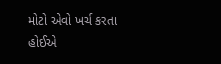મોટો એવો ખર્ચ કરતા હોઈએ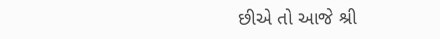છીએ તો આજે શ્રી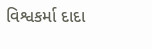વિશ્વકર્મા દાદા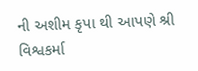ની અશીમ કૃપા થી આપણે શ્રી વિશ્વકર્મા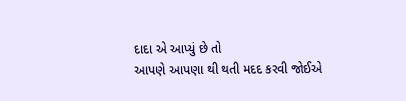દાદા એ આપ્યું છે તો
આપણે આપણા થી થતી મદદ કરવી જોઈએ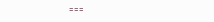===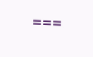===